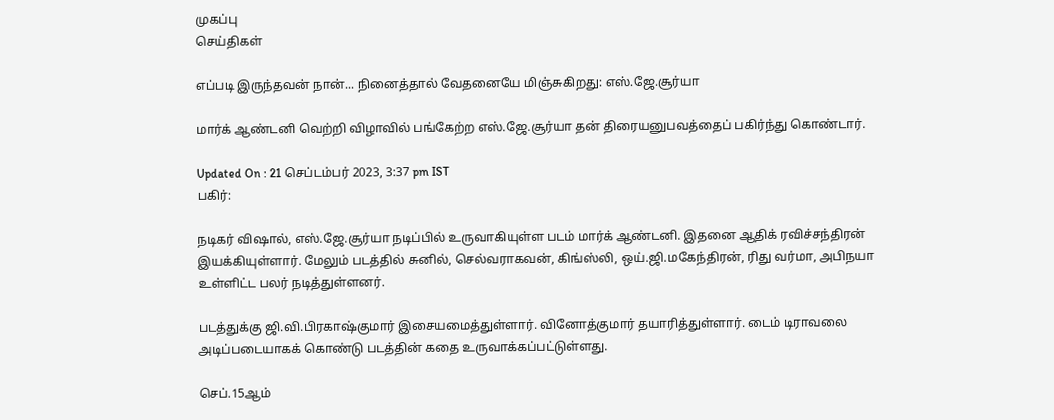முகப்பு
செய்திகள்

எப்படி இருந்தவன் நான்... நினைத்தால் வேதனையே மிஞ்சுகிறது: எஸ்.ஜே.சூர்யா

மார்க் ஆண்டனி வெற்றி விழாவில் பங்கேற்ற எஸ்.ஜே.சூர்யா தன் திரையனுபவத்தைப் பகிர்ந்து கொண்டார்.

Updated On : 21 செப்டம்பர் 2023, 3:37 pm IST
பகிர்:

நடிகர் விஷால், எஸ்.ஜே.சூர்யா நடிப்பில் உருவாகியுள்ள படம் மார்க் ஆண்டனி. இதனை ஆதிக் ரவிச்சந்திரன் இயக்கியுள்ளார். மேலும் படத்தில் சுனில், செல்வராகவன், கிங்ஸ்லி, ஒய்.ஜி.மகேந்திரன், ரிது வர்மா, அபிநயா உள்ளிட்ட பலர் நடித்துள்ளனர்.

படத்துக்கு ஜி.வி.பிரகாஷ்குமார் இசையமைத்துள்ளார். வினோத்குமார் தயாரித்துள்ளார். டைம் டிராவலை அடிப்படையாகக் கொண்டு படத்தின் கதை உருவாக்கப்பட்டுள்ளது.

செப்.15ஆம்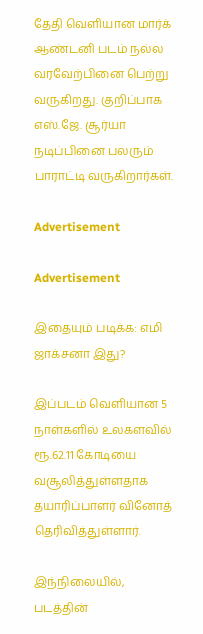தேதி வெளியான மார்க் ஆண்டனி படம் நல்ல வரவேற்பினை பெற்று வருகிறது. குறிப்பாக எஸ்.ஜே. சூர்யா நடிப்பினை பலரும் பாராட்டி வருகிறார்கள்.

Advertisement

Advertisement

இதையும் படிக்க: எமி ஜாக்சனா இது?

இப்படம் வெளியான 5 நாள்களில் உலகளவில் ரூ.62.11 கோடியை வசூலித்துள்ளதாக தயாரிப்பாளர் வினோத் தெரிவித்துள்ளார்.

இந்நிலையில், படத்தின்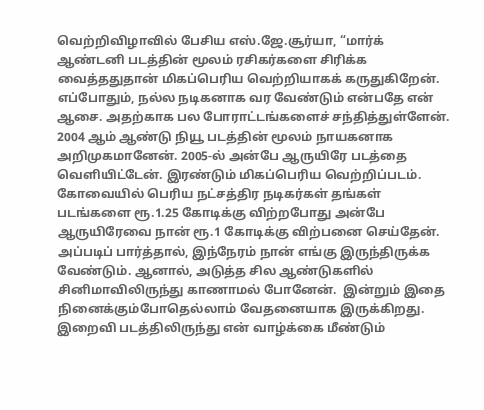வெற்றிவிழாவில் பேசிய எஸ்.ஜே.சூர்யா, “மார்க் ஆண்டனி படத்தின் மூலம் ரசிகர்களை சிரிக்க வைத்ததுதான் மிகப்பெரிய வெற்றியாகக் கருதுகிறேன். எப்போதும், நல்ல நடிகனாக வர வேண்டும் என்பதே என் ஆசை. அதற்காக பல போராட்டங்களைச் சந்தித்துள்ளேன். 2004 ஆம் ஆண்டு நியூ படத்தின் மூலம் நாயகனாக அறிமுகமானேன். 2005-ல் அன்பே ஆருயிரே படத்தை வெளியிட்டேன். இரண்டும் மிகப்பெரிய வெற்றிப்படம். கோவையில் பெரிய நட்சத்திர நடிகர்கள் தங்கள் படங்களை ரூ.1.25 கோடிக்கு விற்றபோது அன்பே ஆருயிரேவை நான் ரூ.1 கோடிக்கு விற்பனை செய்தேன். அப்படிப் பார்த்தால், இந்நேரம் நான் எங்கு இருந்திருக்க வேண்டும். ஆனால், அடுத்த சில ஆண்டுகளில் சினிமாவிலிருந்து காணாமல் போனேன்.  இன்றும் இதை நினைக்கும்போதெல்லாம் வேதனையாக இருக்கிறது. இறைவி படத்திலிருந்து என் வாழ்க்கை மீண்டும்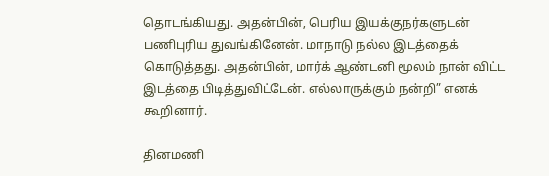தொடங்கியது. அதன்பின், பெரிய இயக்குநர்களுடன் பணிபுரிய துவங்கினேன். மாநாடு நல்ல இடத்தைக் கொடுத்தது. அதன்பின், மார்க் ஆண்டனி மூலம் நான் விட்ட இடத்தை பிடித்துவிட்டேன். எல்லாருக்கும் நன்றி” எனக் கூறினார்.

தினமணி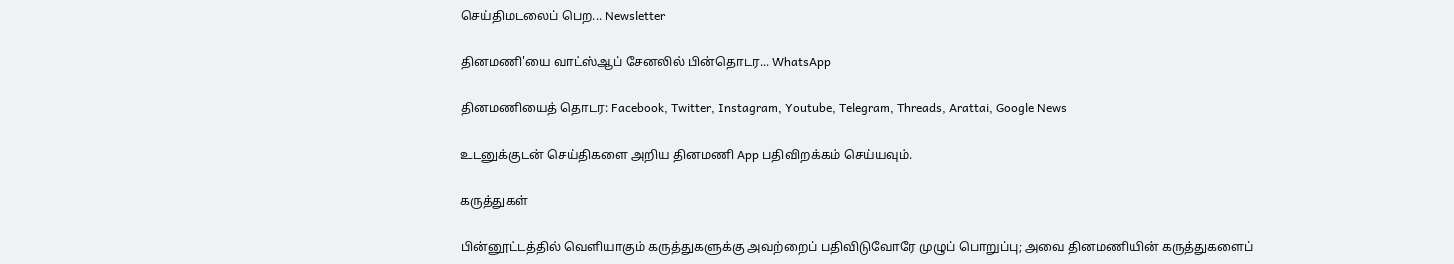செய்திமடலைப் பெற... Newsletter

தினமணி'யை வாட்ஸ்ஆப் சேனலில் பின்தொடர... WhatsApp

தினமணியைத் தொடர: Facebook, Twitter, Instagram, Youtube, Telegram, Threads, Arattai, Google News

உடனுக்குடன் செய்திகளை அறிய தினமணி App பதிவிறக்கம் செய்யவும்.

கருத்துகள்

பின்னூட்டத்தில் வெளியாகும் கருத்துகளுக்கு அவற்றைப் பதிவிடுவோரே முழுப் பொறுப்பு; அவை தினமணியின் கருத்துகளைப்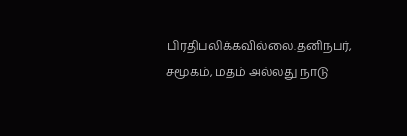பிரதிபலிக்கவில்லை.தனிநபர், சமூகம், மதம் அல்லது நாடு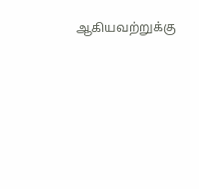ஆகியவற்றுக்கு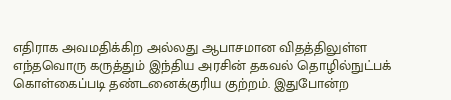எதிராக அவமதிக்கிற அல்லது ஆபாசமான விதத்திலுள்ள எந்தவொரு கருத்தும் இந்திய அரசின் தகவல் தொழில்நுட்பக் கொள்கைப்படி தண்டனைக்குரிய குற்றம். இதுபோன்ற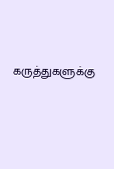கருத்துகளுக்கு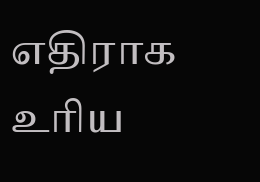எதிராக உரிய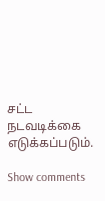சட்ட நடவடிக்கை எடுக்கப்படும்.

Show comments